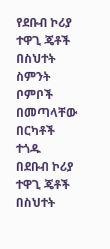የደቡብ ኮሪያ ተዋጊ ጄቶች በስህተት ስምንት ቦምቦች በመጣላቸው በርካቶች ተጎዱ
በደቡብ ኮሪያ ተዋጊ ጄቶች በስህተት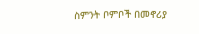ስምንት ቦምቦች በመኖሪያ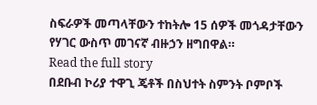ስፍራዎች መጣላቸውን ተከትሎ 15 ሰዎች መጎዳታቸውን የሃገር ውስጥ መገናኛ ብዙኃን ዘግበዋል።
Read the full story
በደቡብ ኮሪያ ተዋጊ ጄቶች በስህተት ስምንት ቦምቦች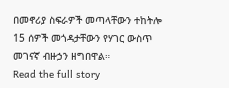በመኖሪያ ስፍራዎች መጣላቸውን ተከትሎ 15 ሰዎች መጎዳታቸውን የሃገር ውስጥ መገናኛ ብዙኃን ዘግበዋል።
Read the full story